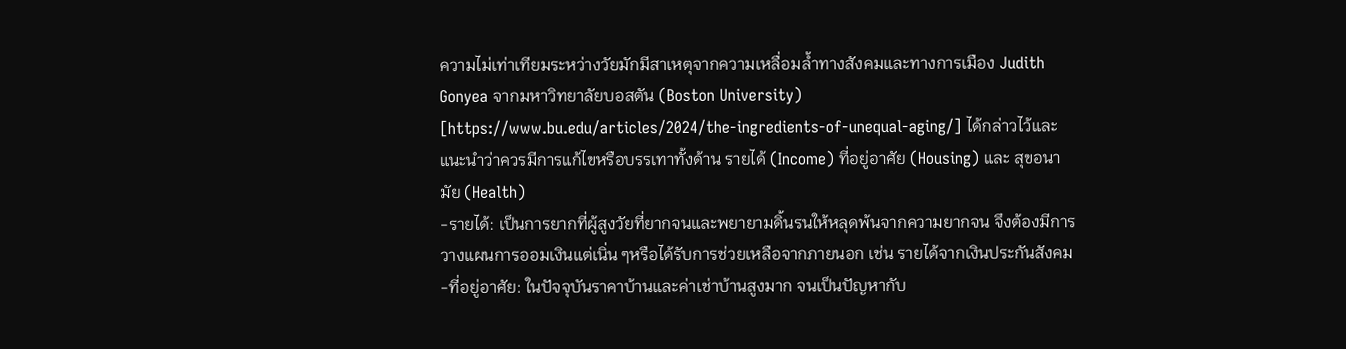ความไม่เท่าเทียมระหว่างวัยมักมีสาเหตุจากความเหลื่อมล้ำทางสังคมและทางการเมือง Judith Gonyea จากมหาวิทยาลัยบอสตัน (Boston University) [https://www.bu.edu/articles/2024/the-ingredients-of-unequal-aging/] ได้กล่าวไว้และแนะนำว่าควรมีการแก้ไขหรือบรรเทาทั้งด้าน รายได้ (Income) ที่อยู่อาศัย (Housing) และ สุขอนามัย (Health)
-รายได้: เป็นการยากที่ผู้สูงวัยที่ยากจนและพยายามดิ้นรนให้หลุดพ้นจากความยากจน จึงต้องมีการวางแผนการออมเงินแต่เนิ่น ๆหรือได้รับการช่วยเหลือจากภายนอก เช่น รายได้จากเงินประกันสังคม
-ที่อยู่อาศัย: ในปัจจุบันราคาบ้านและค่าเช่าบ้านสูงมาก จนเป็นปัญหากับ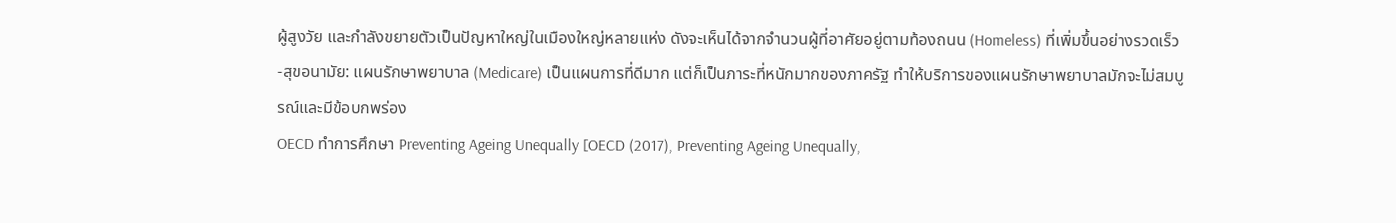ผู้สูงวัย และกำลังขยายตัวเป็นปัญหาใหญ่ในเมืองใหญ่หลายแห่ง ดังจะเห็นได้จากจำนวนผู้ที่อาศัยอยู่ตามท้องถนน (Homeless) ที่เพิ่มขึ้นอย่างรวดเร็ว
-สุขอนามัย: แผนรักษาพยาบาล (Medicare) เป็นแผนการที่ดีมาก แต่ก็เป็นภาระที่หนักมากของภาครัฐ ทำให้บริการของแผนรักษาพยาบาลมักจะไม่สมบูรณ์และมีข้อบกพร่อง
OECD ทำการศึกษา Preventing Ageing Unequally [OECD (2017), Preventing Ageing Unequally,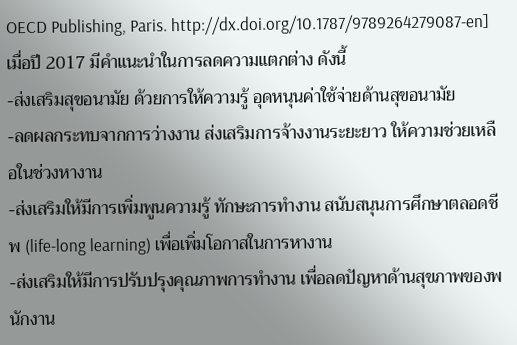OECD Publishing, Paris. http://dx.doi.org/10.1787/9789264279087-en] เมื่อปี 2017 มีคำแนะนำในการลดความแตกต่าง ดังนี้
-ส่งเสริมสุขอนามัย ด้วยการให้ความรู้ อุดหนุนค่าใช้จ่ายด้านสุขอนามัย
-ลดผลกระทบจากการว่างงาน ส่งเสริมการจ้างงานระยะยาว ให้ความช่วยเหลือในช่วงหางาน
-ส่งเสริมให้มีการเพิ่มพูนความรู้ ทักษะการทำงาน สนับสนุนการศึกษาตลอดชีพ (life-long learning) เพื่อเพิ่มโอกาสในการหางาน
-ส่งเสริมให้มีการปรับปรุงคุณภาพการทำงาน เพื่อลดปัญหาด้านสุขภาพของพนักงาน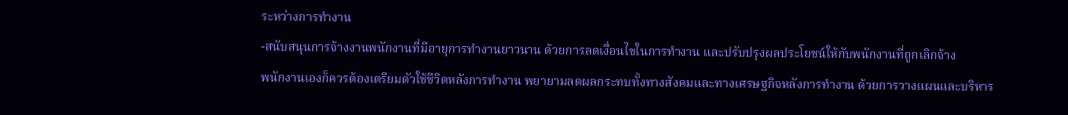ระหว่างการทำงาน
-สนับสนุนการจ้างงานพนักงานที่มีอายุการทำงานยาวนาน ด้วยการลดเงื่อนไขในการทำงาน และปรับปรุงผลประโยชน์ให้กับพนักงานที่ถูกเลิกจ้าง
พนักงานเองก็ควรต้องเตรียมตัวใช้ชีวิตหลังการทำงาน พยายามลดผลกระทบทั้งทางสังคมและทางเศรษฐกิจหลังการทำงาน ด้วยการวางแผนและบริหาร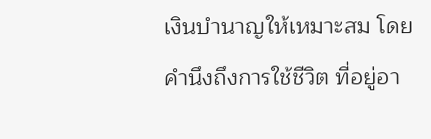เงินบำนาญให้เหมาะสม โดยคำนึงถึงการใช้ชีวิต ที่อยู่อา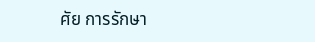ศัย การรักษา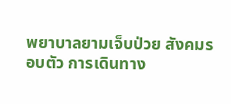พยาบาลยามเจ็บป่วย สังคมรอบตัว การเดินทาง